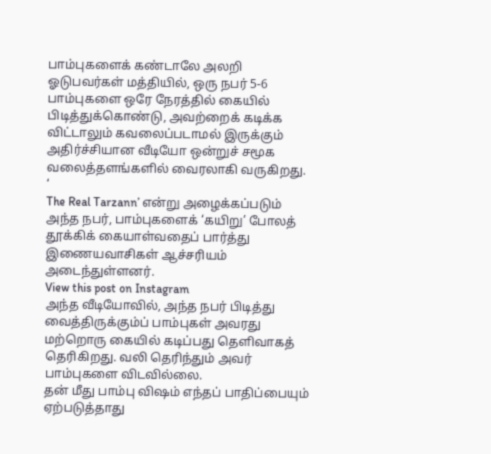பாம்புகளைக் கண்டாலே அலறி ஓடுபவர்கள் மத்தியில், ஒரு நபர் 5-6 பாம்புகளை ஒரே நேரத்தில் கையில் பிடித்துக்கொண்டு, அவற்றைக் கடிக்க விட்டாலும் கவலைப்படாமல் இருக்கும் அதிர்ச்சியான வீடியோ ஒன்றுச் சமூக வலைத்தளங்களில் வைரலாகி வருகிறது. ‘
The Real Tarzann’ என்று அழைக்கப்படும் அந்த நபர், பாம்புகளைக் ‘கயிறு’ போலத் தூக்கிக் கையாள்வதைப் பார்த்து இணையவாசிகள் ஆச்சரியம் அடைந்துள்ளனர்.
View this post on Instagram
அந்த வீடியோவில், அந்த நபர் பிடித்து வைத்திருக்கும்ப் பாம்புகள் அவரது மற்றொரு கையில் கடிப்பது தெளிவாகத் தெரிகிறது. வலி தெரிந்தும் அவர் பாம்புகளை விடவில்லை.
தன் மீது பாம்பு விஷம் எந்தப் பாதிப்பையும் ஏற்படுத்தாது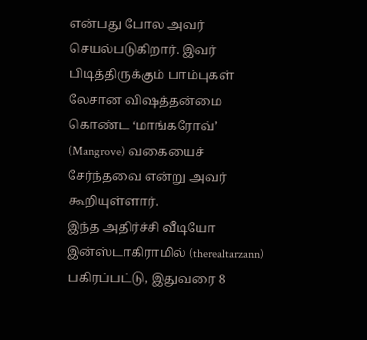என்பது போல அவர் செயல்படுகிறார். இவர் பிடித்திருக்கும் பாம்புகள் லேசான விஷத்தன்மை கொண்ட ‘மாங்கரோவ்’ (Mangrove) வகையைச் சேர்ந்தவை என்று அவர் கூறியுள்ளார்.
இந்த அதிர்ச்சி வீடியோ இன்ஸ்டாகிராமில் (therealtarzann) பகிரப்பட்டு, இதுவரை 8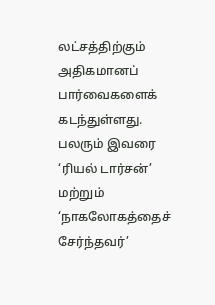லட்சத்திற்கும் அதிகமானப் பார்வைகளைக் கடந்துள்ளது. பலரும் இவரை ‘ரியல் டார்சன்’ மற்றும் ‘நாகலோகத்தைச் சேர்ந்தவர்’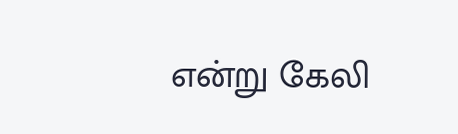என்று கேலி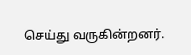செய்து வருகின்றனர்.